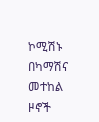ኮሚሽኑ በካማሽና መተከል ዞኖች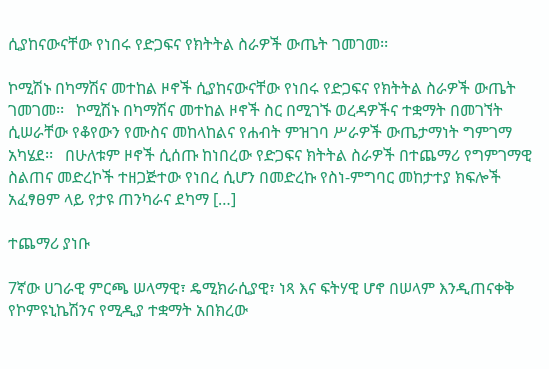ሲያከናውናቸው የነበሩ የድጋፍና የክትትል ስራዎች ውጤት ገመገመ፡፡

ኮሚሽኑ በካማሽና መተከል ዞኖች ሲያከናውናቸው የነበሩ የድጋፍና የክትትል ስራዎች ውጤት ገመገመ፡፡   ኮሚሽኑ በካማሽና መተከል ዞኖች ስር በሚገኙ ወረዳዎችና ተቋማት በመገኘት ሲሠራቸው የቆየውን የሙስና መከላከልና የሐብት ምዝገባ ሥራዎች ውጤታማነት ግምገማ አካሄደ፡፡   በሁለቱም ዞኖች ሲሰጡ ከነበረው የድጋፍና ክትትል ስራዎች በተጨማሪ የግምገማዊ ስልጠና መድረኮች ተዘጋጅተው የነበረ ሲሆን በመድረኩ የስነ-ምግባር መከታተያ ክፍሎች አፈፃፀም ላይ የታዩ ጠንካራና ደካማ […]

ተጨማሪ ያነቡ

7ኛው ሀገራዊ ምርጫ ሠላማዊ፣ ዴሚክራሲያዊ፣ ነጻ እና ፍትሃዊ ሆኖ በሠላም እንዲጠናቀቅ የኮምዩኒኬሽንና የሚዲያ ተቋማት አበክረው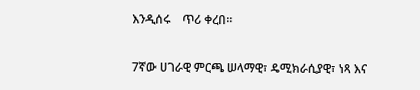እንዲሰሩ    ጥሪ ቀረበ፡፡

7ኛው ሀገራዊ ምርጫ ሠላማዊ፣ ዴሚክራሲያዊ፣ ነጻ እና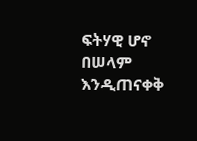ፍትሃዊ ሆኖ በሠላም እንዲጠናቀቅ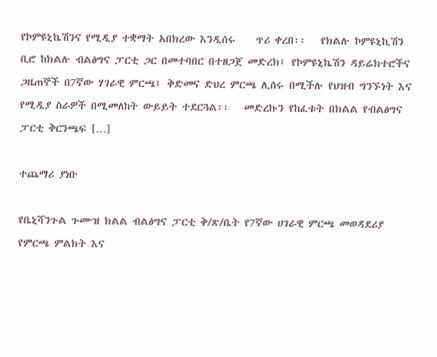የኮምዩኒኬሽንና የሚዲያ ተቋማት አበክረው እንዲሰሩ    ጥሪ ቀረበ፡፡   የክልሉ ኮምዩኒኪሽን ቢሮ ከክልሉ ብልፅግና ፓርቲ ጋር በመተባበር በተዘጋጀ መድረክ፤ የኮምዩኒኬሽን ዳይሬክተሮችና ጋዜጠኞች በ7ኛው ሃገራዊ ምርጫ፤ ቅድመና ድህረ ምርጫ ሊሰሩ በሚችሉ የህዝብ ግንኙነት እና የሚዲያ ስራዎች በሚመለከት ውይይት ተደርጓል፡፡   መድረኩን የከፈቱት በክልል የብልፅግና ፓርቲ ቅርንጫፍ […]

ተጨማሪ ያነቡ

የቤኒሻንጉል ጉሙዝ ክልል ብልፅግና ፓርቲ ቅ/ጽ/ቤት የ7ኛው ሀገራዊ ምርጫ መወዳደሪያ የምርጫ ምልክት እና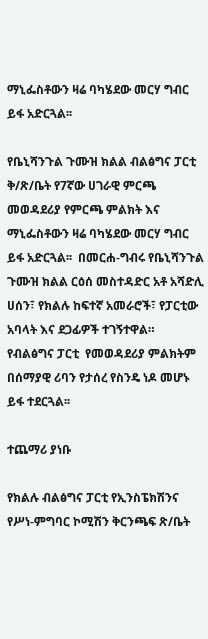ማኒፌስቶውን ዛሬ ባካሄደው መርሃ ግብር ይፋ አድርጓል፡፡

የቤኒሻንጉል ጉሙዝ ክልል ብልፅግና ፓርቲ ቅ/ጽ/ቤት የ7ኛው ሀገራዊ ምርጫ መወዳደሪያ የምርጫ ምልክት እና ማኒፌስቶውን ዛሬ ባካሄደው መርሃ ግብር ይፋ አድርጓል፡፡  በመርሐ-ግብሩ የቤኒሻንጉል ጉሙዝ ክልል ርዕሰ መስተዳድር አቶ አሻድሊ ሀሰን፣ የክልሉ ከፍተኛ አመራሮች፣ የፓርቲው አባላት እና ደጋፊዎች ተገኝተዋል።  የብልፅግና ፓርቲ  የመወዳደሪያ ምልክትም በሰማያዊ ሪባን የታሰረ የስንዴ ነዶ መሆኑ  ይፋ ተደርጓል፡፡

ተጨማሪ ያነቡ

የክልሉ ብልፅግና ፓርቲ የኢንስፔክሽንና የሥነ-ምግባር ኮሚሽን ቅርንጫፍ ጽ/ቤት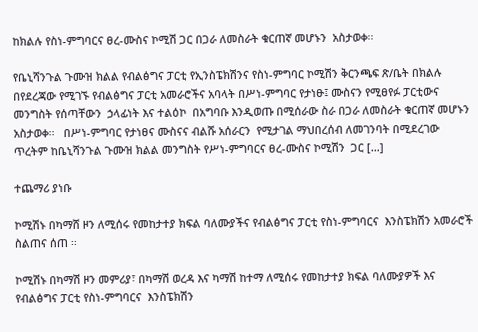ከክልሉ የስነ-ምግባርና ፀረ-ሙስና ኮሚሽ ጋር በጋራ ለመስራት ቁርጠኛ መሆኑን  አስታወቀ፡፡

የቤኒሻንጉል ጉሙዝ ክልል የብልፅግና ፓርቲ የኢንስፔክሽንና የስነ-ምግባር ኮሚሽን ቅርንጫፍ ጽ/ቤት በክልሉ  በየደረጃው የሚገኙ የብልፅግና ፓርቲ አመራሮችና አባላት በሥነ-ምግባር የታነፁ፤ ሙስናን የሚፀየፉ ፓርቲውና መንግስት የሰጣቸውን  ኃላፊነት እና ተልዕኮ  በአግባቡ እንዲወጡ በሚሰራው ስራ በጋራ ለመስራት ቁርጠኛ መሆኑን  አስታወቀ፡፡   በሥነ-ምግባር የታነፀና ሙስናና ብልሹ አሰራርን  የሚታገል ማህበረሰብ ለመገንባት በሚደረገው ጥረትም ከቤኒሻንጉል ጉሙዝ ክልል መንግስት የሥነ-ምግባርና ፀረ-ሙስና ኮሚሽን  ጋር […]

ተጨማሪ ያነቡ

ኮሚሽኑ በካማሸ ዞን ለሚሰሩ የመከታተያ ክፍል ባለሙያችና የብልፅግና ፓርቲ የስነ-ምግባርና  እንስፔክሽን አመራሮች   ስልጠና ሰጠ ፡፡

ኮሚሽኑ በካማሽ ዞን መምሪያ፣ በካማሽ ወረዳ እና ካማሽ ከተማ ለሚሰሩ የመከታተያ ክፍል ባለሙያዎች እና የብልፅግና ፓርቲ የስነ-ምግባርና  እንስፔክሽን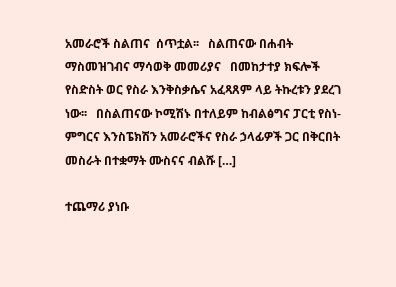አመራሮች ስልጠና  ሰጥቷል፡፡   ስልጠናው በሐብት ማስመዝገብና ማሳወቅ መመሪያና   በመከታተያ ክፍሎች የስድስት ወር የስራ እንቅስቃሴና አፈጻጸም ላይ ትኩረቱን ያደረገ ነው፡፡   በስልጠናው ኮሚሽኑ በተለይም ከብልፅግና ፓርቲ የስነ-ምግርና እንስፔክሽን አመራሮችና የስራ ኃላፊዎች ጋር በቅርበት መስራት በተቋማት ሙስናና ብልሹ […]

ተጨማሪ ያነቡ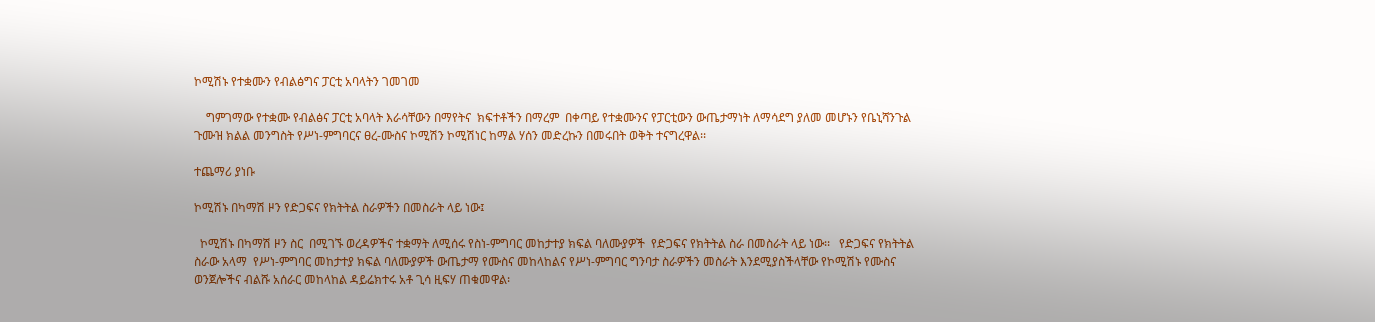ኮሚሽኑ የተቋሙን የብልፅግና ፓርቲ አባላትን ገመገመ

    ግምገማው የተቋሙ የብልፅና ፓርቲ አባላት እራሳቸውን በማየትና  ክፍተቶችን በማረም  በቀጣይ የተቋሙንና የፓርቲውን ውጤታማነት ለማሳደግ ያለመ መሆኑን የቤኒሻንጉል ጉሙዝ ክልል መንግስት የሥነ-ምግባርና ፀረ-ሙስና ኮሚሽን ኮሚሽነር ከማል ሃሰን መድረኩን በመሩበት ወቅት ተናግረዋል፡፡

ተጨማሪ ያነቡ

ኮሚሽኑ በካማሽ ዞን የድጋፍና የክትትል ስራዎችን በመስራት ላይ ነው፤

  ኮሚሽኑ በካማሽ ዞን ስር  በሚገኙ ወረዳዎችና ተቋማት ለሚሰሩ የስነ-ምግባር መከታተያ ክፍል ባለሙያዎች  የድጋፍና የክትትል ስራ በመስራት ላይ ነው፡፡   የድጋፍና የክትትል ስራው አላማ  የሥነ-ምግባር መከታተያ ክፍል ባለሙያዎች ውጤታማ የሙስና መከላከልና የሥነ-ምግባር ግንባታ ስራዎችን መስራት እንደሚያስችላቸው የኮሚሽኑ የሙስና ወንጀሎችና ብልሹ አሰራር መከላከል ዳይሬክተሩ አቶ ጊሳ ዚፍሃ ጠቁመዋል፡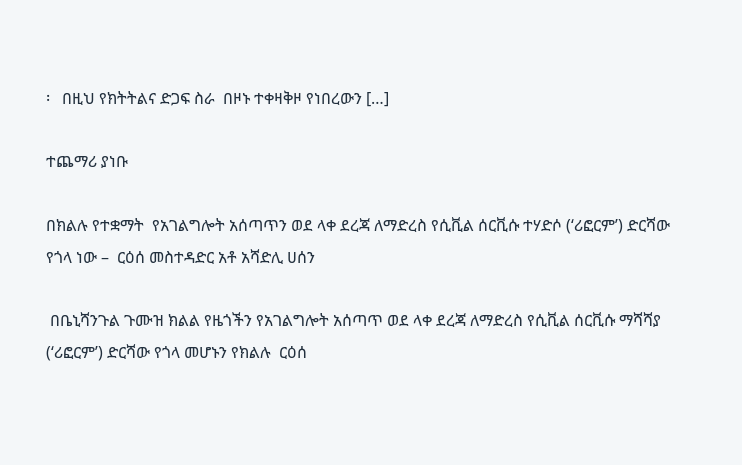፡   በዚህ የክትትልና ድጋፍ ስራ  በዞኑ ተቀዛቅዞ የነበረውን […]

ተጨማሪ ያነቡ

በክልሉ የተቋማት  የአገልግሎት አሰጣጥን ወደ ላቀ ደረጃ ለማድረስ የሲቪል ሰርቪሱ ተሃድሶ (‘ሪፎርም’) ድርሻው የጎላ ነው –  ርዕሰ መስተዳድር አቶ አሻድሊ ሀሰን

 በቤኒሻንጉል ጉሙዝ ክልል የዜጎችን የአገልግሎት አሰጣጥ ወደ ላቀ ደረጃ ለማድረስ የሲቪል ሰርቪሱ ማሻሻያ (‘ሪፎርም’) ድርሻው የጎላ መሆኑን የክልሉ  ርዕሰ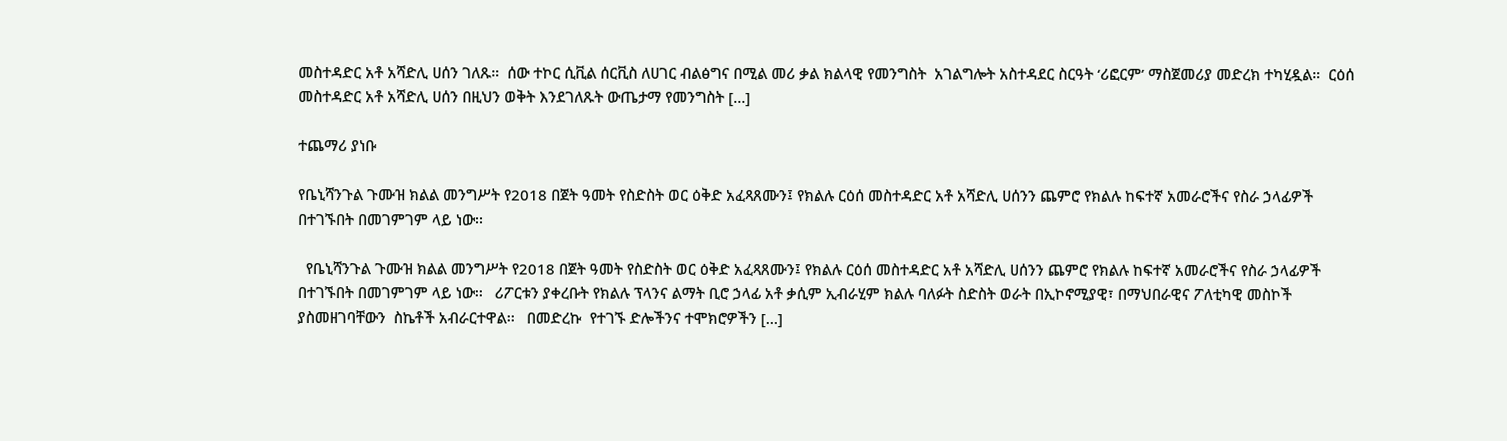መስተዳድር አቶ አሻድሊ ሀሰን ገለጹ።  ሰው ተኮር ሲቪል ሰርቪስ ለሀገር ብልፅግና በሚል መሪ ቃል ክልላዊ የመንግስት  አገልግሎት አስተዳደር ስርዓት ‘ሪፎርም’ ማስጀመሪያ መድረክ ተካሂዷል።  ርዕሰ መስተዳድር አቶ አሻድሊ ሀሰን በዚህን ወቅት እንደገለጹት ውጤታማ የመንግስት […]

ተጨማሪ ያነቡ

የቤኒሻንጉል ጉሙዝ ክልል መንግሥት የ2018 በጀት ዓመት የስድስት ወር ዕቅድ አፈጻጸሙን፤ የክልሉ ርዕሰ መስተዳድር አቶ አሻድሊ ሀሰንን ጨምሮ የክልሉ ከፍተኛ አመራሮችና የስራ ኃላፊዎች በተገኙበት በመገምገም ላይ ነው፡፡

  የቤኒሻንጉል ጉሙዝ ክልል መንግሥት የ2018 በጀት ዓመት የስድስት ወር ዕቅድ አፈጻጸሙን፤ የክልሉ ርዕሰ መስተዳድር አቶ አሻድሊ ሀሰንን ጨምሮ የክልሉ ከፍተኛ አመራሮችና የስራ ኃላፊዎች በተገኙበት በመገምገም ላይ ነው፡፡   ሪፖርቱን ያቀረቡት የክልሉ ፕላንና ልማት ቢሮ ኃላፊ አቶ ቃሲም ኢብራሂም ክልሉ ባለፉት ስድስት ወራት በኢኮኖሚያዊ፣ በማህበራዊና ፖለቲካዊ መስኮች ያስመዘገባቸውን  ስኬቶች አብራርተዋል፡፡   በመድረኩ  የተገኙ ድሎችንና ተሞክሮዎችን […]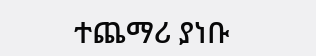ተጨማሪ ያነቡ